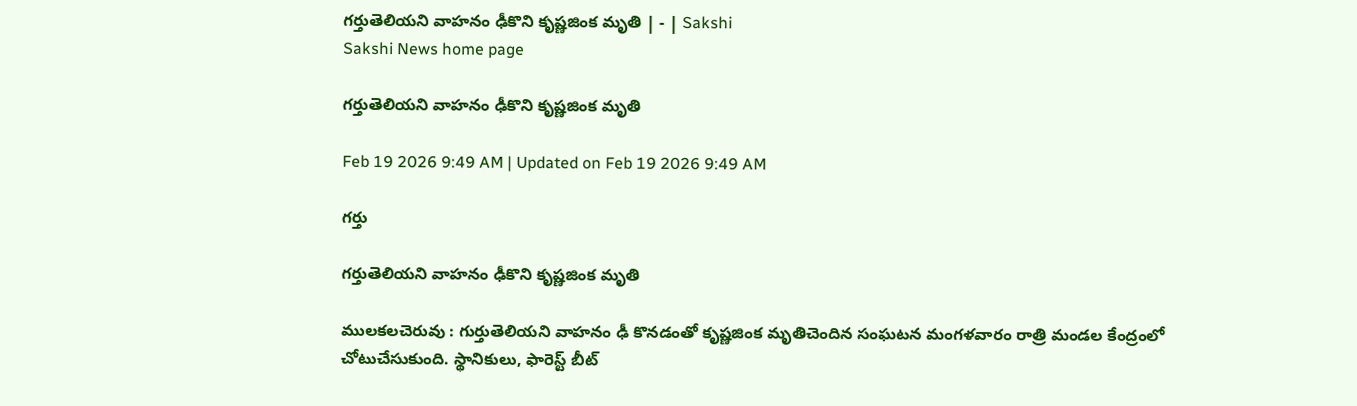గర్తుతెలియని వాహనం ఢీకొని కృష్ణజింక మృతి | - | Sakshi
Sakshi News home page

గర్తుతెలియని వాహనం ఢీకొని కృష్ణజింక మృతి

Feb 19 2026 9:49 AM | Updated on Feb 19 2026 9:49 AM

గర్తు

గర్తుతెలియని వాహనం ఢీకొని కృష్ణజింక మృతి

ములకలచెరువు : గుర్తుతెలియని వాహనం ఢీ కొనడంతో కృష్ణజింక మృతిచెందిన సంఘటన మంగళవారం రాత్రి మండల కేంద్రంలో చోటుచేసుకుంది. స్థానికులు, ఫారెస్ట్‌ బీట్‌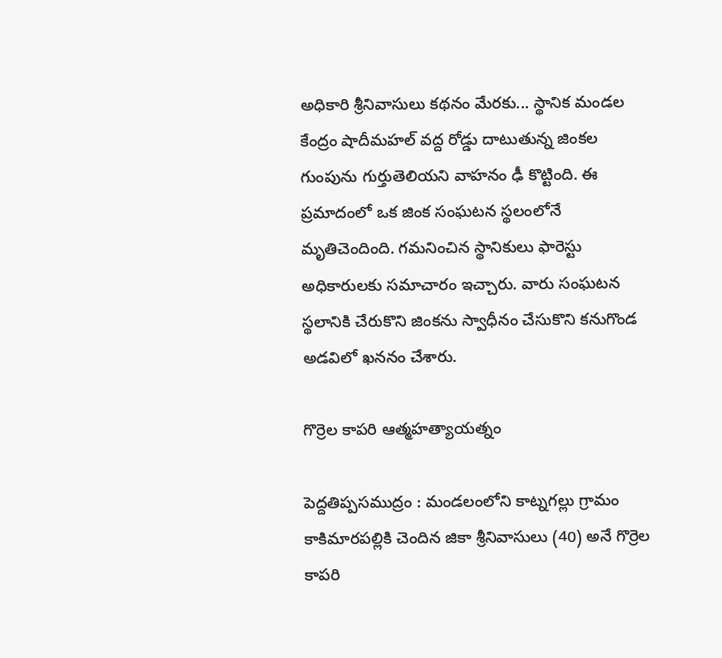అధికారి శ్రీనివాసులు కథనం మేరకు... స్థానిక మండల కేంద్రం షాదీమహల్‌ వద్ద రోడ్డు దాటుతున్న జింకల గుంపును గుర్తుతెలియని వాహనం ఢీ కొట్టింది. ఈ ప్రమాదంలో ఒక జింక సంఘటన స్థలంలోనే మృతిచెందింది. గమనించిన స్థానికులు ఫారెస్టు అధికారులకు సమాచారం ఇచ్చారు. వారు సంఘటన స్థలానికి చేరుకొని జింకను స్వాధీనం చేసుకొని కనుగొండ అడవిలో ఖననం చేశారు.

గొర్రెల కాపరి ఆత్మహత్యాయత్నం

పెద్దతిప్పసముద్రం : మండలంలోని కాట్నగల్లు గ్రామం కాకిమారపల్లికి చెందిన జికా శ్రీనివాసులు (40) అనే గొర్రెల కాపరి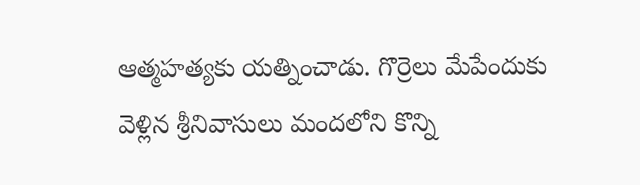ఆత్మహత్యకు యత్నించాడు. గొర్రెలు మేపేందుకు వెళ్లిన శ్రీనివాసులు మందలోని కొన్ని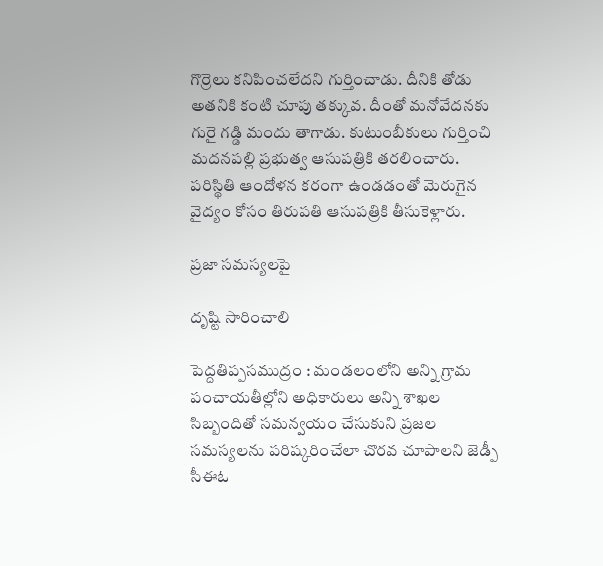గొర్రెలు కనిపించలేదని గుర్తించాడు. దీనికి తోడు అతనికి కంటి చూపు తక్కువ. దీంతో మనోవేదనకు గురై గడ్డి మందు తాగాడు. కుటుంబీకులు గుర్తించి మదనపల్లి ప్రభుత్వ ఆసుపత్రికి తరలించారు. పరిస్థితి ఆందోళన కరంగా ఉండడంతో మెరుగైన వైద్యం కోసం తిరుపతి ఆసుపత్రికి తీసుకెళ్లారు.

ప్రజా సమస్యలపై

దృష్టి సారించాలి

పెద్దతిప్పసముద్రం : మండలంలోని అన్ని గ్రామ పంచాయతీల్లోని అధికారులు అన్ని శాఖల సిబ్బందితో సమన్వయం చేసుకుని ప్రజల సమస్యలను పరిష్కరించేలా చొరవ చూపాలని జెడ్పీ సీఈఓ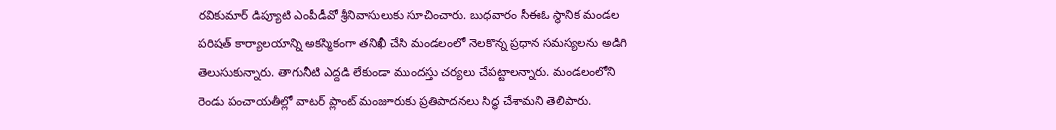రవికుమార్‌ డిప్యూటి ఎంపీడీవో శ్రీనివాసులుకు సూచించారు. బుధవారం సీఈఓ స్థానిక మండల పరిషత్‌ కార్యాలయాన్ని అకస్మికంగా తనిఖీ చేసి మండలంలో నెలకొన్న ప్రధాన సమస్యలను అడిగి తెలుసుకున్నారు. తాగునీటి ఎద్దడి లేకుండా ముందస్తు చర్యలు చేపట్టాలన్నారు. మండలంలోని రెండు పంచాయతీల్లో వాటర్‌ ప్లాంట్‌ మంజూరుకు ప్రతిపాదనలు సిద్ధ చేశామని తెలిపారు.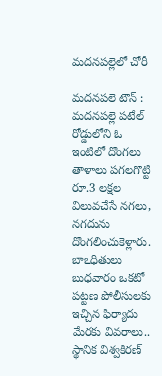మదనపల్లెలో చోరీ

మదనపలె టౌన్‌ : మదనపల్లె పటేల్‌ రోడ్డులోని ఓ ఇంటిలో దొంగలు తాళాలు పగలగొట్టి రూ.3 లక్షల విలువచేసే నగలు, నగదును దొంగలించుకెళ్లారు. బాఽధితులు బుధవారం ఒకటో పట్టణ పోలీసులకు ఇచ్చిన ఫిర్యాదు మేరకు వివరాలు.. స్థానిక విశ్వకిరణ్‌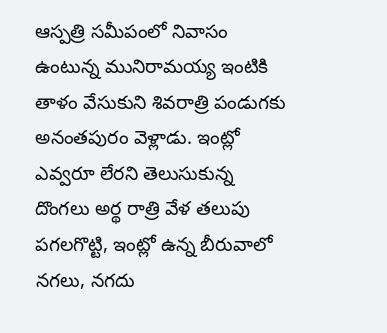ఆస్పత్రి సమీపంలో నివాసం ఉంటున్న మునిరామయ్య ఇంటికి తాళం వేసుకుని శివరాత్రి పండుగకు అనంతపురం వెళ్లాడు. ఇంట్లో ఎవ్వరూ లేరని తెలుసుకున్న దొంగలు అర్థ రాత్రి వేళ తలుపు పగలగొట్టి, ఇంట్లో ఉన్న బీరువాలో నగలు, నగదు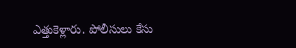ఎత్తుకెళ్లారు. పోలీసులు కేసు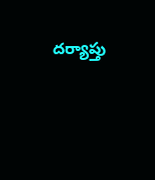దర్యాప్తు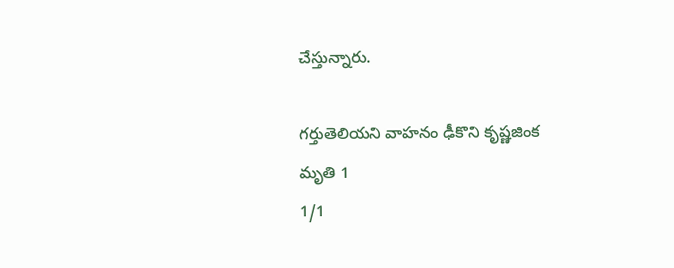చేస్తున్నారు.

గర్తుతెలియని వాహనం ఢీకొని కృష్ణజింక మృతి 1
1/1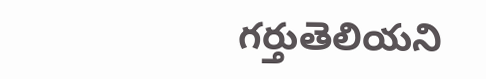గర్తుతెలియని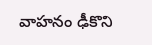వాహనం ఢీకొని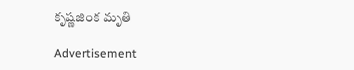కృష్ణజింక మృతి

Advertisement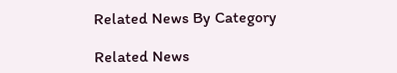Related News By Category

Related News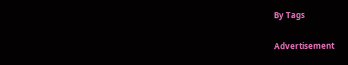By Tags

Advertisement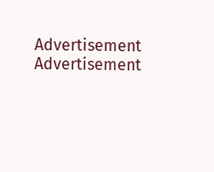Advertisement
Advertisement